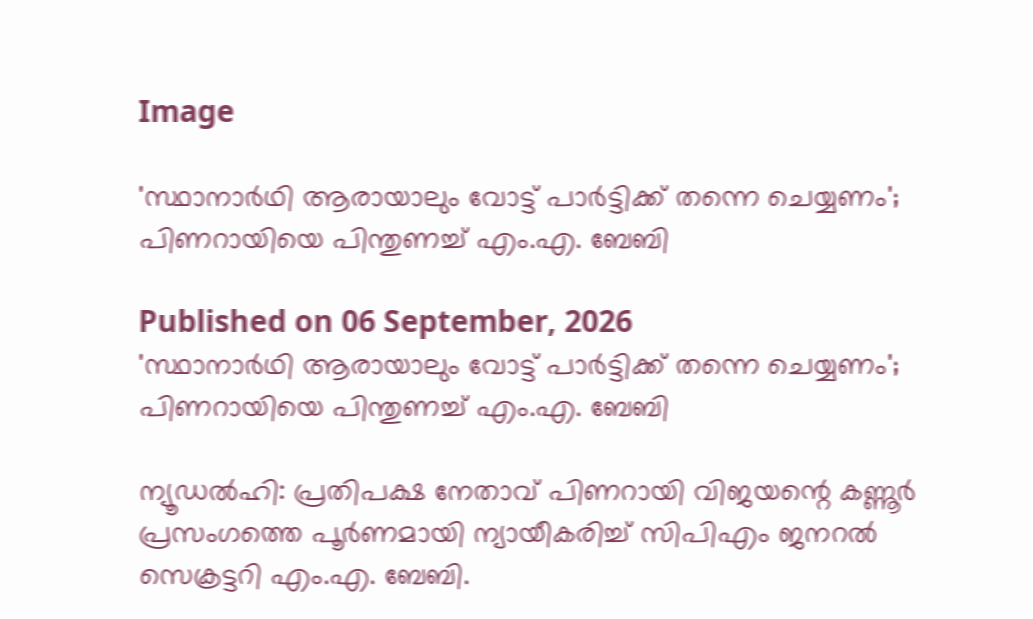Image

'സ്ഥാനാർഥി ആരായാലും വോട്ട് പാർട്ടിക്ക് തന്നെ ചെയ്യണം'; പിണറായിയെ പിന്തുണച്ച് എം.എ. ബേബി

Published on 06 September, 2026
'സ്ഥാനാർഥി ആരായാലും വോട്ട് പാർട്ടിക്ക് തന്നെ ചെയ്യണം'; പിണറായിയെ പിന്തുണച്ച് എം.എ. ബേബി

ന്യൂഡൽഹി: പ്രതിപക്ഷ നേതാവ് പിണറായി വിജയന്റെ കണ്ണൂർ പ്രസംഗത്തെ പൂർണമായി ന്യായീകരിച്ച് സിപിഎം ജനറൽ സെക്രട്ടറി എം.എ. ബേബി.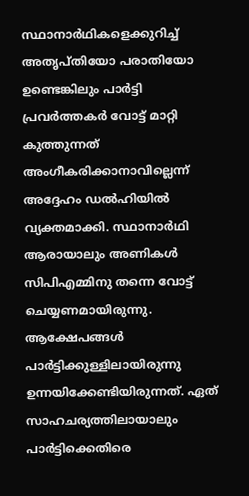സ്ഥാനാർഥികളെക്കുറിച്ച് അതൃപ്തിയോ പരാതിയോ ഉണ്ടെങ്കിലും പാർട്ടി പ്രവർത്തകർ വോട്ട് മാറ്റി കുത്തുന്നത് അംഗീകരിക്കാനാവില്ലെന്ന് അദ്ദേഹം ഡൽഹിയിൽ വ്യക്തമാക്കി. സ്ഥാനാർഥി ആരായാലും അണികൾ സിപിഎമ്മിനു തന്നെ വോട്ട് ചെയ്യണമായിരുന്നു. ആക്ഷേപങ്ങൾ പാർട്ടിക്കുള്ളിലായിരുന്നു ഉന്നയിക്കേണ്ടിയിരുന്നത്. ഏത് സാഹചര്യത്തിലായാലും പാർട്ടിക്കെതിരെ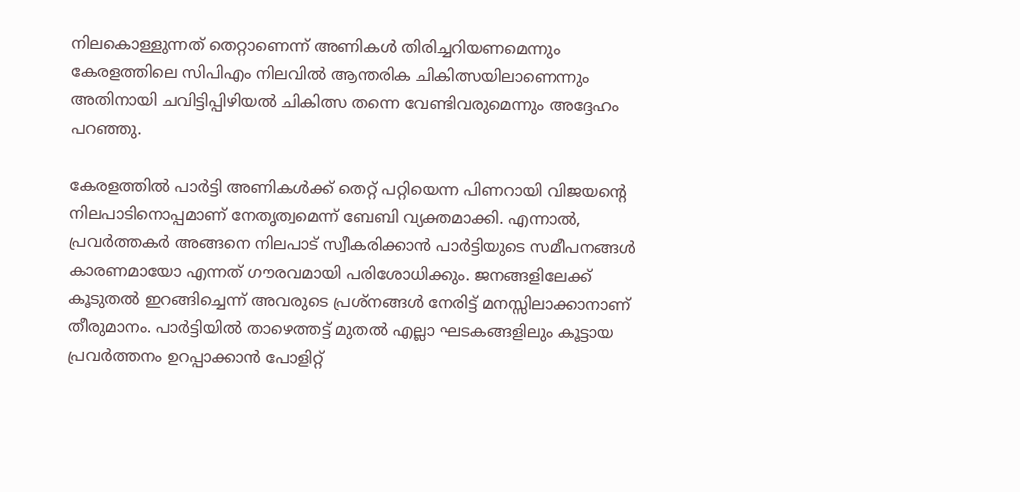നിലകൊള്ളുന്നത് തെറ്റാണെന്ന് അണികൾ തിരിച്ചറിയണമെന്നും കേരളത്തിലെ സിപിഎം നിലവിൽ ആന്തരിക ചികിത്സയിലാണെന്നും അതിനായി ചവിട്ടിപ്പിഴിയൽ ചികിത്സ തന്നെ വേണ്ടിവരുമെന്നും അദ്ദേഹം പറഞ്ഞു.

കേരളത്തിൽ പാർട്ടി അണികൾക്ക് തെറ്റ് പറ്റിയെന്ന പിണറായി വിജയന്റെ നിലപാടിനൊപ്പമാണ് നേതൃത്വമെന്ന് ബേബി വ്യക്തമാക്കി. എന്നാൽ, പ്രവർത്തകർ അങ്ങനെ നിലപാട് സ്വീകരിക്കാൻ പാർട്ടിയുടെ സമീപനങ്ങൾ കാരണമായോ എന്നത് ഗൗരവമായി പരിശോധിക്കും. ജനങ്ങളിലേക്ക് കൂടുതൽ ഇറങ്ങിച്ചെന്ന് അവരുടെ പ്രശ്നങ്ങൾ നേരിട്ട് മനസ്സിലാക്കാനാണ് തീരുമാനം. പാർട്ടിയിൽ താഴെത്തട്ട് മുതൽ എല്ലാ ഘടകങ്ങളിലും കൂട്ടായ പ്രവർത്തനം ഉറപ്പാക്കാൻ പോളിറ്റ്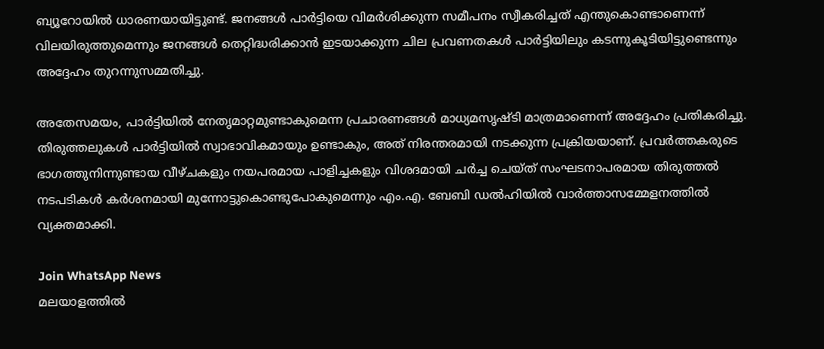ബ്യൂറോയിൽ ധാരണയായിട്ടുണ്ട്. ജനങ്ങൾ പാർട്ടിയെ വിമർശിക്കുന്ന സമീപനം സ്വീകരിച്ചത് എന്തുകൊണ്ടാണെന്ന് വിലയിരുത്തുമെന്നും ജനങ്ങൾ തെറ്റിദ്ധരിക്കാൻ ഇടയാക്കുന്ന ചില പ്രവണതകൾ പാർട്ടിയിലും കടന്നുകൂടിയിട്ടുണ്ടെന്നും അദ്ദേഹം തുറന്നുസമ്മതിച്ചു.

അതേസമയം, പാർട്ടിയിൽ നേതൃമാറ്റമുണ്ടാകുമെന്ന പ്രചാരണങ്ങൾ മാധ്യമസൃഷ്ടി മാത്രമാണെന്ന് അദ്ദേഹം പ്രതികരിച്ചു. തിരുത്തലുകൾ പാർട്ടിയിൽ സ്വാഭാവികമായും ഉണ്ടാകും, അത് നിരന്തരമായി നടക്കുന്ന പ്രക്രിയയാണ്. പ്രവർത്തകരുടെ ഭാഗത്തുനിന്നുണ്ടായ വീഴ്ചകളും നയപരമായ പാളിച്ചകളും വിശദമായി ചർച്ച ചെയ്ത് സംഘടനാപരമായ തിരുത്തൽ നടപടികൾ കർശനമായി മുന്നോട്ടുകൊണ്ടുപോകുമെന്നും എം.എ. ബേബി ഡൽഹിയിൽ വാർത്താസമ്മേളനത്തിൽ വ്യക്തമാക്കി.

Join WhatsApp News
മലയാളത്തില്‍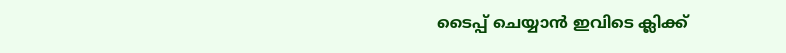ടൈപ്പ് ചെയ്യാന്‍ ഇവിടെ ക്ലിക്ക്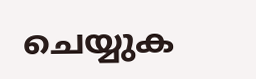ചെയ്യുക